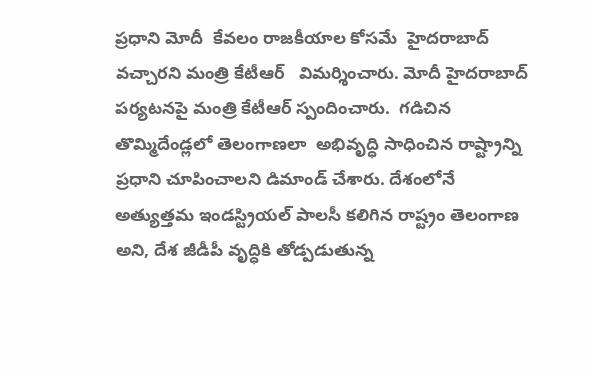ప్రధాని మోదీ  కేవలం రాజకీయాల కోసమే  హైదరాబాద్‌ వచ్చారని మంత్రి కేటీఆర్‌   విమర్శించారు. మోదీ హైదరాబాద్‌ పర్యటనపై మంత్రి కేటీఆర్‌ స్పందించారు.  గడిచిన తొమ్మిదేండ్లలో తెలంగాణలా  అభివృద్ధి సాధించిన రాష్ట్రాన్ని ప్రధాని చూపించాలని డిమాండ్‌ చేశారు. దేశంలోనే అత్యుత్తమ ఇండస్ట్రియల్‌ పాలసీ కలిగిన రాష్ట్రం తెలంగాణ అని, దేశ జీడీపీ వృద్ధికి తోడ్పడుతున్న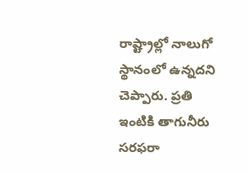రాష్ట్రాల్లో నాలుగో స్థానంలో ఉన్నదని చెప్పారు. ప్రతి ఇంటికి తాగునీరు సరఫరా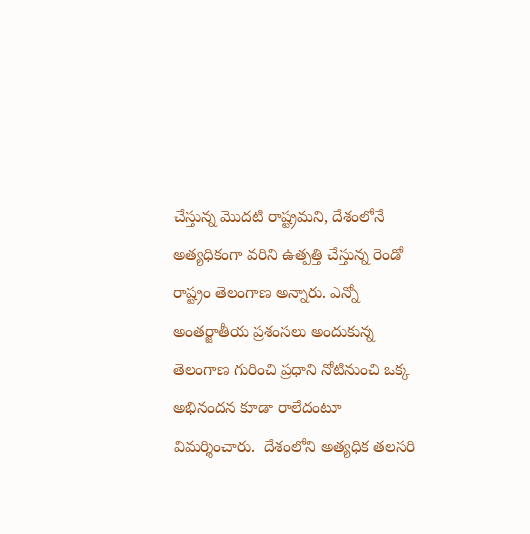చేస్తున్న మొదటి రాష్ట్రమని, దేశంలోనే అత్యధికంగా వరిని ఉత్పత్తి చేస్తున్న రెండో రాష్ట్రం తెలంగాణ అన్నారు. ఎన్నో అంతర్జాతీయ ప్రశంసలు అందుకున్న తెలంగాణ గురించి ప్రధాని నోటినుంచి ఒక్క అభినందన కూడా రాలేదంటూ విమర్శించారు.  దేశంలోని అత్యధిక తలసరి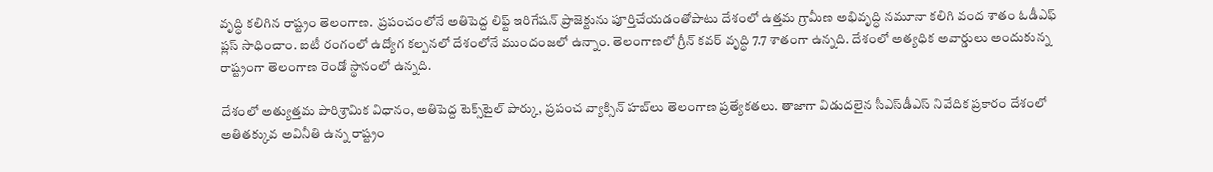వృద్ధి కలిగిన రాష్ట్రం తెలంగాణ.  ప్రపంచంలోనే అతిపెద్ద లిఫ్ట్‌ ఇరిగేషన్‌ ప్రాజెక్టును పూర్తిచేయడంతోపాటు దేశంలో ఉత్తమ గ్రామీణ అభివృద్ధి నమూనా కలిగి వంద శాతం ఓడీఎఫ్‌ ప్లస్‌ సాధించాం. ఐటీ రంగంలో ఉద్యోగ కల్పనలో దేశంలోనే ముందంజలో ఉన్నాం. తెలంగాణలో గ్రీన్‌ కవర్‌ వృద్ధి 7.7 శాతంగా ఉన్నది. దేశంలో అత్యధిక అవార్డులు అందుకున్న రాష్ట్రంగా తెలంగాణ రెండో స్థానంలో ఉన్నది.

దేశంలో అత్యుత్తమ పారిశ్రామిక విధానం, అతిపెద్ద టెక్స్‌టైల్‌ పార్కు, ప్రపంచ వ్యాక్సిన్‌ హబ్‌లు తెలంగాణ ప్రత్యేకతలు. తాజాగా విడుదలైన సీఎస్‌డీఎస్‌ నివేదిక ప్రకారం దేశంలో అతితక్కువ అవినీతి ఉన్న రాష్ట్రం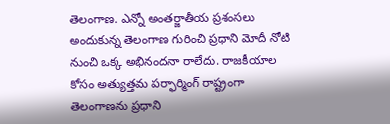తెలంగాణ. ఎన్నో అంతర్జాతీయ ప్రశంసలు అందుకున్న తెలంగాణ గురించి ప్రధాని మోదీ నోటి నుంచి ఒక్క అభినందనా రాలేదు. రాజకీయాల కోసం అత్యుత్తమ పర్ఫార్మింగ్‌ రాష్ట్రంగా తెలంగాణను ప్రధాని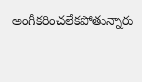అంగీకరించలేకపోతున్నారు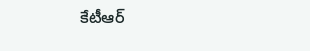కేటీఆర్‌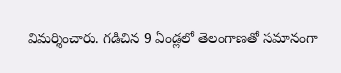విమర్శించారు. గడిచిన 9 ఏండ్లలో తెలంగాణతో సమానంగా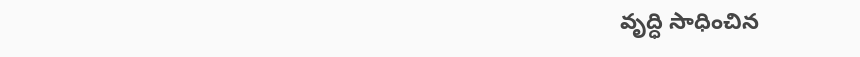వృద్ధి సాధించిన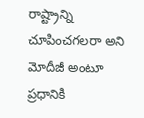రాష్ట్రాన్ని చూపించగలరా అని మోదీజీ అంటూ ప్రధానికి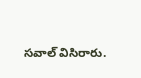సవాల్‌ విసిరారు.